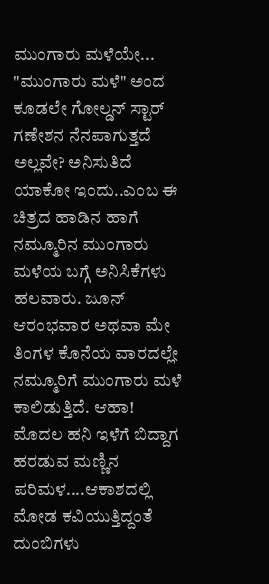ಮುಂಗಾರು ಮಳೆಯೇ...
"ಮುಂಗಾರು ಮಳೆ" ಅಂದ ಕೂಡಲೇ ಗೋಲ್ಡನ್ ಸ್ಟಾರ್ ಗಣೇಶನ ನೆನಪಾಗುತ್ತದೆ ಅಲ್ಲವೇ? ಅನಿಸುತಿದೆ ಯಾಕೋ ಇಂದು..ಎಂಬ ಈ ಚಿತ್ರದ ಹಾಡಿನ ಹಾಗೆ ನಮ್ಮೂರಿನ ಮುಂಗಾರು ಮಳೆಯ ಬಗ್ಗೆ ಅನಿಸಿಕೆಗಳು ಹಲವಾರು. ಜೂನ್ ಆರಂಭವಾರ ಅಥವಾ ಮೇ ತಿಂಗಳ ಕೊನೆಯ ವಾರದಲ್ಲೇ ನಮ್ಮೂರಿಗೆ ಮುಂಗಾರು ಮಳೆ ಕಾಲಿಡುತ್ತಿದೆ. ಆಹಾ! ಮೊದಲ ಹನಿ ಇಳೆಗೆ ಬಿದ್ದಾಗ ಹರಡುವ ಮಣ್ಣಿನ ಪರಿಮಳ....ಆಕಾಶದಲ್ಲಿ ಮೋಡ ಕವಿಯುತ್ತಿದ್ದಂತೆ ದುಂಬಿಗಳು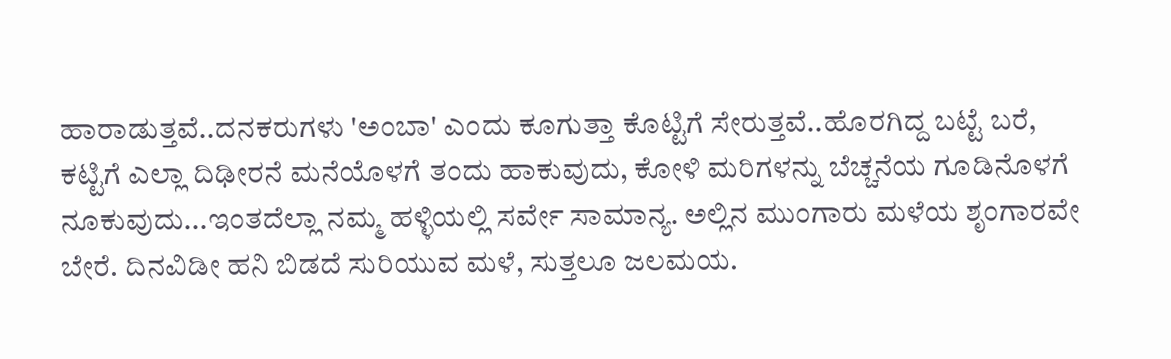ಹಾರಾಡುತ್ತವೆ..ದನಕರುಗಳು 'ಅಂಬಾ' ಎಂದು ಕೂಗುತ್ತಾ ಕೊಟ್ಟಿಗೆ ಸೇರುತ್ತವೆ..ಹೊರಗಿದ್ದ ಬಟ್ಟೆ ಬರೆ, ಕಟ್ಟಿಗೆ ಎಲ್ಲಾ ದಿಢೀರನೆ ಮನೆಯೊಳಗೆ ತಂದು ಹಾಕುವುದು, ಕೋಳಿ ಮರಿಗಳನ್ನು ಬೆಚ್ಚನೆಯ ಗೂಡಿನೊಳಗೆ ನೂಕುವುದು...ಇಂತದೆಲ್ಲಾ ನಮ್ಮ ಹಳ್ಳಿಯಲ್ಲಿ ಸರ್ವೇ ಸಾಮಾನ್ಯ. ಅಲ್ಲಿನ ಮುಂಗಾರು ಮಳೆಯ ಶೃಂಗಾರವೇ ಬೇರೆ. ದಿನವಿಡೀ ಹನಿ ಬಿಡದೆ ಸುರಿಯುವ ಮಳೆ, ಸುತ್ತಲೂ ಜಲಮಯ.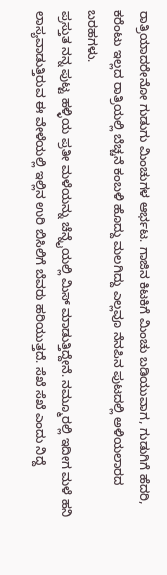ರಾತ್ರಿಯಾದರೇನೋ ಗುಡುಗು ಮಿಂಚುಗಳ ಆರ್ಭಟ. ಗಾಜಿನ ಕಿಟಕಿಗೆ ಮಿಂಚು ಬಡಿಯುವಾಗ, ಗುಡುಗಿಗೆ ಹೆದರಿ, ಕರೆಂಟು ಇಲ್ಲದ ರಾತ್ರಿಯಲ್ಲಿ ಬೆಚ್ಚನೆ ಕಂಬಳಿ ಹೊದ್ದು ಮಲಗಿದ್ದು ಎಲ್ಲವೂ ನೆನಪಿನ ಪುಟದಲ್ಲಿ ಅಳಿಯಲಾರದ ಬರಹಗಳು.
ಪ್ರಸ್ತುತ ನನ್ನ ಪುಟ್ಟ ಹಳ್ಳಿಯ ಪ್ರತೀ ಮಳೆಯನ್ನು ಚೆನ್ನೈಯಲ್ಲಿ ಮಿಸ್ ಮಾಡುತ್ತಿದ್ದೇನೆ. ನಮ್ಮೂರಲ್ಲಿ ಇದೀಗ ಮಳೆ ಹನಿ ಲಾಸ್ಯವಾಡುತ್ತಿರುವ ಈ ವೇಳೆಯಲ್ಲಿ ಇಲ್ಲಿನ ಉರಿ ಬಿಸಿಲಿಗೆ ಬೆವರು ಹರಿಯುತ್ತದೆ. ಸೆಖೆ ಸೆಖೆ ಎಂದು ನಿದ್ದೆ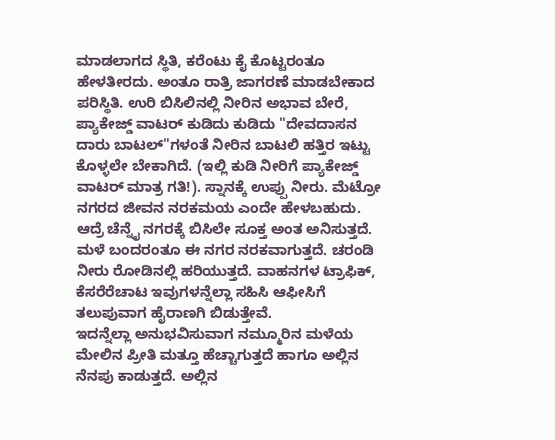ಮಾಡಲಾಗದ ಸ್ಥಿತಿ, ಕರೆಂಟು ಕೈ ಕೊಟ್ಟರಂತೂ ಹೇಳತೀರದು. ಅಂತೂ ರಾತ್ರಿ ಜಾಗರಣೆ ಮಾಡಬೇಕಾದ ಪರಿಸ್ಥಿತಿ. ಉರಿ ಬಿಸಿಲಿನಲ್ಲಿ ನೀರಿನ ಅಭಾವ ಬೇರೆ, ಪ್ಯಾಕೇಜ್ಡ್ ವಾಟರ್ ಕುಡಿದು ಕುಡಿದು "ದೇವದಾಸನ ದಾರು ಬಾಟಲ್"ಗಳಂತೆ ನೀರಿನ ಬಾಟಲಿ ಹತ್ತಿರ ಇಟ್ಟು ಕೊಳ್ಳಲೇ ಬೇಕಾಗಿದೆ. (ಇಲ್ಲಿ ಕುಡಿ ನೀರಿಗೆ ಪ್ಯಾಕೇಜ್ಡ್ ವಾಟರ್ ಮಾತ್ರ ಗತಿ!). ಸ್ನಾನಕ್ಕೆ ಉಪ್ಪು ನೀರು. ಮೆಟ್ರೋ ನಗರದ ಜೀವನ ನರಕಮಯ ಎಂದೇ ಹೇಳಬಹುದು. ಆದ್ರೆ ಚೆನ್ನೈ ನಗರಕ್ಕೆ ಬಿಸಿಲೇ ಸೂಕ್ತ ಅಂತ ಅನಿಸುತ್ತದೆ. ಮಳೆ ಬಂದರಂತೂ ಈ ನಗರ ನರಕವಾಗುತ್ತದೆ. ಚರಂಡಿ ನೀರು ರೋಡಿನಲ್ಲಿ ಹರಿಯುತ್ತದೆ. ವಾಹನಗಳ ಟ್ರಾಫಿಕ್, ಕೆಸರೆರೆಚಾಟ ಇವುಗಳನ್ನೆಲ್ಲಾ ಸಹಿಸಿ ಆಫೀಸಿಗೆ ತಲುಪುವಾಗ ಹೈರಾಣಗಿ ಬಿಡುತ್ತೇವೆ.
ಇದನ್ನೆಲ್ಲಾ ಅನುಭವಿಸುವಾಗ ನಮ್ಮೂರಿನ ಮಳೆಯ ಮೇಲಿನ ಪ್ರೀತಿ ಮತ್ತೂ ಹೆಚ್ಚಾಗುತ್ತದೆ ಹಾಗೂ ಅಲ್ಲಿನ ನೆನಪು ಕಾಡುತ್ತದೆ. ಅಲ್ಲಿನ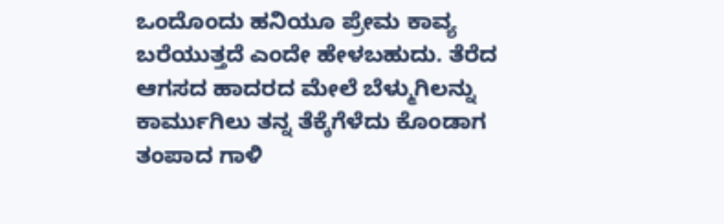ಒಂದೊಂದು ಹನಿಯೂ ಪ್ರೇಮ ಕಾವ್ಯ ಬರೆಯುತ್ತದೆ ಎಂದೇ ಹೇಳಬಹುದು. ತೆರೆದ ಆಗಸದ ಹಾದರದ ಮೇಲೆ ಬೆಳ್ಮುಗಿಲನ್ನು ಕಾರ್ಮುಗಿಲು ತನ್ನ ತೆಕ್ಕೆಗೆಳೆದು ಕೊಂಡಾಗ ತಂಪಾದ ಗಾಳಿ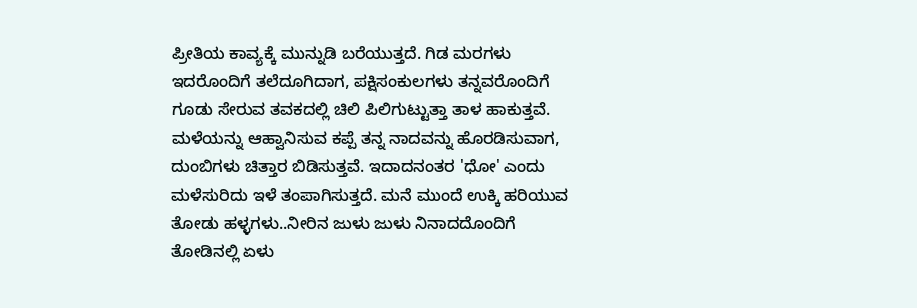ಪ್ರೀತಿಯ ಕಾವ್ಯಕ್ಕೆ ಮುನ್ನುಡಿ ಬರೆಯುತ್ತದೆ. ಗಿಡ ಮರಗಳು ಇದರೊಂದಿಗೆ ತಲೆದೂಗಿದಾಗ, ಪಕ್ಷಿಸಂಕುಲಗಳು ತನ್ನವರೊಂದಿಗೆ ಗೂಡು ಸೇರುವ ತವಕದಲ್ಲಿ ಚಿಲಿ ಪಿಲಿಗುಟ್ಟುತ್ತಾ ತಾಳ ಹಾಕುತ್ತವೆ. ಮಳೆಯನ್ನು ಆಹ್ವಾನಿಸುವ ಕಪ್ಪೆ ತನ್ನ ನಾದವನ್ನು ಹೊರಡಿಸುವಾಗ, ದುಂಬಿಗಳು ಚಿತ್ತಾರ ಬಿಡಿಸುತ್ತವೆ. ಇದಾದನಂತರ 'ಧೋ' ಎಂದು ಮಳೆಸುರಿದು ಇಳೆ ತಂಪಾಗಿಸುತ್ತದೆ. ಮನೆ ಮುಂದೆ ಉಕ್ಕಿ ಹರಿಯುವ ತೋಡು ಹಳ್ಳಗಳು..ನೀರಿನ ಜುಳು ಜುಳು ನಿನಾದದೊಂದಿಗೆ ತೋಡಿನಲ್ಲಿ ಏಳು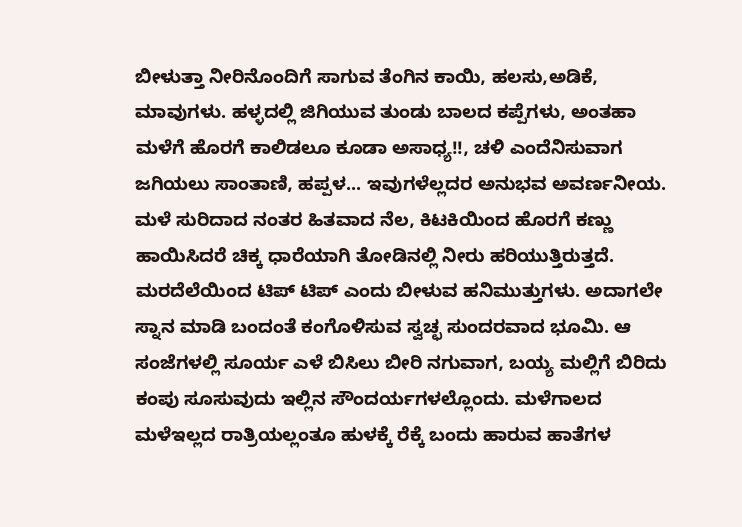ಬೀಳುತ್ತಾ ನೀರಿನೊಂದಿಗೆ ಸಾಗುವ ತೆಂಗಿನ ಕಾಯಿ, ಹಲಸು,ಅಡಿಕೆ, ಮಾವುಗಳು. ಹಳ್ಳದಲ್ಲಿ ಜಿಗಿಯುವ ತುಂಡು ಬಾಲದ ಕಪ್ಪೆಗಳು, ಅಂತಹಾ ಮಳೆಗೆ ಹೊರಗೆ ಕಾಲಿಡಲೂ ಕೂಡಾ ಅಸಾಧ್ಯ!!, ಚಳಿ ಎಂದೆನಿಸುವಾಗ ಜಗಿಯಲು ಸಾಂತಾಣಿ, ಹಪ್ಪಳ... ಇವುಗಳೆಲ್ಲದರ ಅನುಭವ ಅವರ್ಣನೀಯ.
ಮಳೆ ಸುರಿದಾದ ನಂತರ ಹಿತವಾದ ನೆಲ, ಕಿಟಕಿಯಿಂದ ಹೊರಗೆ ಕಣ್ಣು ಹಾಯಿಸಿದರೆ ಚಿಕ್ಕ ಧಾರೆಯಾಗಿ ತೋಡಿನಲ್ಲಿ ನೀರು ಹರಿಯುತ್ತಿರುತ್ತದೆ. ಮರದೆಲೆಯಿಂದ ಟಿಪ್ ಟಿಪ್ ಎಂದು ಬೀಳುವ ಹನಿಮುತ್ತುಗಳು. ಅದಾಗಲೇ ಸ್ನಾನ ಮಾಡಿ ಬಂದಂತೆ ಕಂಗೊಳಿಸುವ ಸ್ವಚ್ಛ ಸುಂದರವಾದ ಭೂಮಿ. ಆ ಸಂಜೆಗಳಲ್ಲಿ ಸೂರ್ಯ ಎಳೆ ಬಿಸಿಲು ಬೀರಿ ನಗುವಾಗ, ಬಯ್ಯ ಮಲ್ಲಿಗೆ ಬಿರಿದು ಕಂಪು ಸೂಸುವುದು ಇಲ್ಲಿನ ಸೌಂದರ್ಯಗಳಲ್ಲೊಂದು. ಮಳೆಗಾಲದ ಮಳೆಇಲ್ಲದ ರಾತ್ರಿಯಲ್ಲಂತೂ ಹುಳಕ್ಕೆ ರೆಕ್ಕೆ ಬಂದು ಹಾರುವ ಹಾತೆಗಳ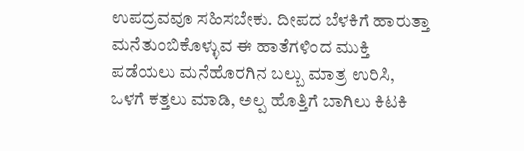ಉಪದ್ರವವೂ ಸಹಿಸಬೇಕು. ದೀಪದ ಬೆಳಕಿಗೆ ಹಾರುತ್ತಾ ಮನೆತುಂಬಿಕೊಳ್ಳುವ ಈ ಹಾತೆಗಳಿಂದ ಮುಕ್ತಿ ಪಡೆಯಲು ಮನೆಹೊರಗಿನ ಬಲ್ಬು ಮಾತ್ರ ಉರಿಸಿ, ಒಳಗೆ ಕತ್ತಲು ಮಾಡಿ, ಅಲ್ಪ ಹೊತ್ತಿಗೆ ಬಾಗಿಲು ಕಿಟಕಿ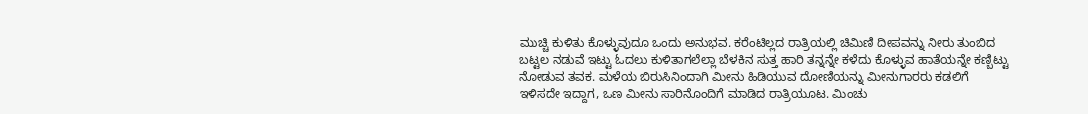ಮುಚ್ಚಿ ಕುಳಿತು ಕೊಳ್ಳುವುದೂ ಒಂದು ಅನುಭವ. ಕರೆಂಟಿಲ್ಲದ ರಾತ್ರಿಯಲ್ಲಿ ಚಿಮಿಣಿ ದೀಪವನ್ನು ನೀರು ತುಂಬಿದ ಬಟ್ಟಲ ನಡುವೆ ಇಟ್ಟು ಓದಲು ಕುಳಿತಾಗಲೆಲ್ಲಾ ಬೆಳಕಿನ ಸುತ್ತ ಹಾರಿ ತನ್ನನ್ನೇ ಕಳೆದು ಕೊಳ್ಳುವ ಹಾತೆಯನ್ನೇ ಕಣ್ಬಿಟ್ಟು ನೋಡುವ ತವಕ. ಮಳೆಯ ಬಿರುಸಿನಿಂದಾಗಿ ಮೀನು ಹಿಡಿಯುವ ದೋಣಿಯನ್ನು ಮೀನುಗಾರರು ಕಡಲಿಗೆ ಇಳಿಸದೇ ಇದ್ದಾಗ, ಒಣ ಮೀನು ಸಾರಿನೊಂದಿಗೆ ಮಾಡಿದ ರಾತ್ರಿಯೂಟ. ಮಿಂಚು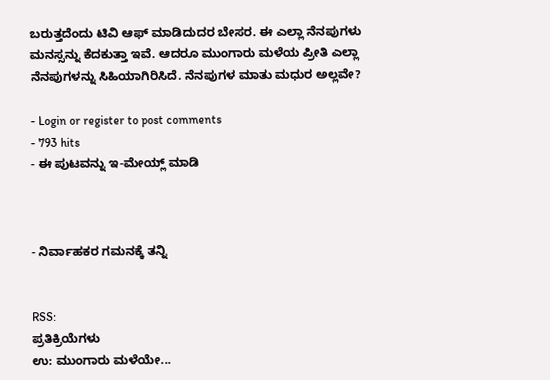ಬರುತ್ತದೆಂದು ಟಿವಿ ಆಫ್ ಮಾಡಿದುದರ ಬೇಸರ. ಈ ಎಲ್ಲಾ ನೆನಪುಗಳು ಮನಸ್ಸನ್ನು ಕೆದಕುತ್ತಾ ಇವೆ. ಆದರೂ ಮುಂಗಾರು ಮಳೆಯ ಪ್ರೀತಿ ಎಲ್ಲಾ ನೆನಪುಗಳನ್ನು ಸಿಹಿಯಾಗಿರಿಸಿದೆ. ನೆನಪುಗಳ ಮಾತು ಮಧುರ ಅಲ್ಲವೇ?

- Login or register to post comments
- 793 hits
- ಈ ಪುಟವನ್ನು ಇ-ಮೇಯ್ಲ್ ಮಾಡಿ



- ನಿರ್ವಾಹಕರ ಗಮನಕ್ಕೆ ತನ್ನಿ


RSS:
ಪ್ರತಿಕ್ರಿಯೆಗಳು
ಉ: ಮುಂಗಾರು ಮಳೆಯೇ...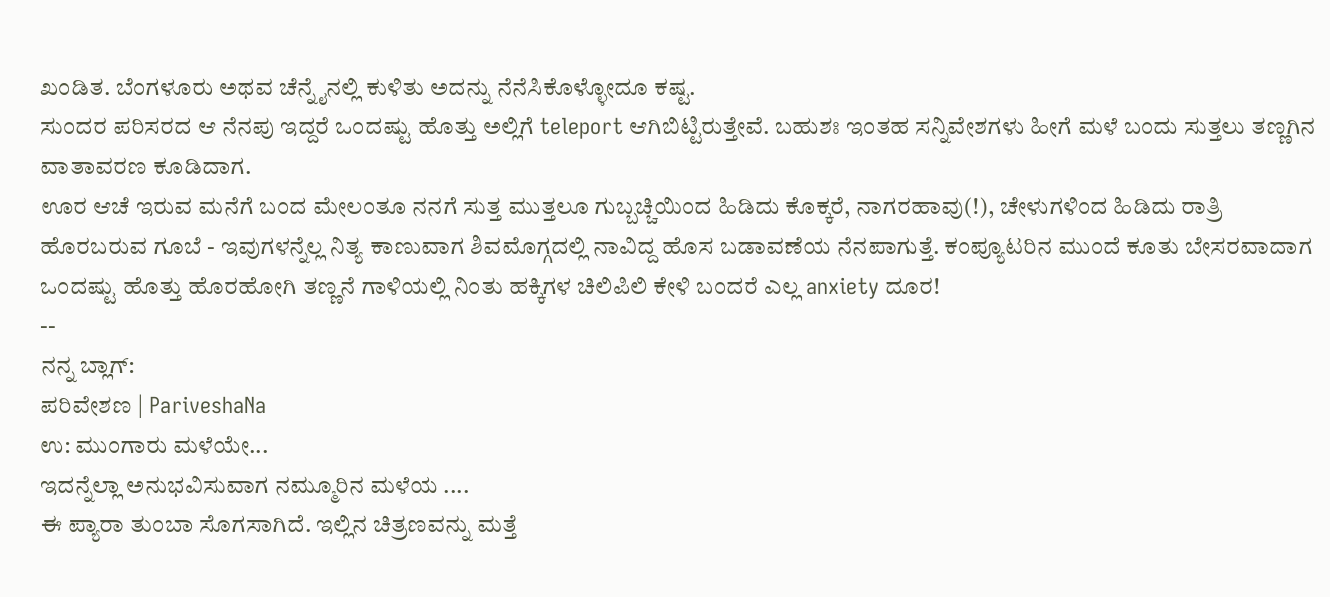ಖಂಡಿತ. ಬೆಂಗಳೂರು ಅಥವ ಚೆನ್ನೈನಲ್ಲಿ ಕುಳಿತು ಅದನ್ನು ನೆನೆಸಿಕೊಳ್ಳೋದೂ ಕಷ್ಟ.
ಸುಂದರ ಪರಿಸರದ ಆ ನೆನಪು ಇದ್ದರೆ ಒಂದಷ್ಟು ಹೊತ್ತು ಅಲ್ಲಿಗೆ teleport ಆಗಿಬಿಟ್ಟಿರುತ್ತೇವೆ. ಬಹುಶಃ ಇಂತಹ ಸನ್ನಿವೇಶಗಳು ಹೀಗೆ ಮಳೆ ಬಂದು ಸುತ್ತಲು ತಣ್ಣಗಿನ ವಾತಾವರಣ ಕೂಡಿದಾಗ.
ಊರ ಆಚೆ ಇರುವ ಮನೆಗೆ ಬಂದ ಮೇಲಂತೂ ನನಗೆ ಸುತ್ತ ಮುತ್ತಲೂ ಗುಬ್ಬಚ್ಚಿಯಿಂದ ಹಿಡಿದು ಕೊಕ್ಕರೆ, ನಾಗರಹಾವು(!), ಚೇಳುಗಳಿಂದ ಹಿಡಿದು ರಾತ್ರಿ ಹೊರಬರುವ ಗೂಬೆ - ಇವುಗಳನ್ನೆಲ್ಲ ನಿತ್ಯ ಕಾಣುವಾಗ ಶಿವಮೊಗ್ಗದಲ್ಲಿ ನಾವಿದ್ದ ಹೊಸ ಬಡಾವಣೆಯ ನೆನಪಾಗುತ್ತೆ. ಕಂಪ್ಯೂಟರಿನ ಮುಂದೆ ಕೂತು ಬೇಸರವಾದಾಗ ಒಂದಷ್ಟು ಹೊತ್ತು ಹೊರಹೋಗಿ ತಣ್ಣನೆ ಗಾಳಿಯಲ್ಲಿ ನಿಂತು ಹಕ್ಕಿಗಳ ಚಿಲಿಪಿಲಿ ಕೇಳಿ ಬಂದರೆ ಎಲ್ಲ anxiety ದೂರ!
--
ನನ್ನ ಬ್ಲಾಗ್:
ಪರಿವೇಶಣ | PariveshaNa
ಉ: ಮುಂಗಾರು ಮಳೆಯೇ...
ಇದನ್ನೆಲ್ಲಾ ಅನುಭವಿಸುವಾಗ ನಮ್ಮೂರಿನ ಮಳೆಯ ....
ಈ ಪ್ಯಾರಾ ತುಂಬಾ ಸೊಗಸಾಗಿದೆ. ಇಲ್ಲಿನ ಚಿತ್ರಣವನ್ನು ಮತ್ತೆ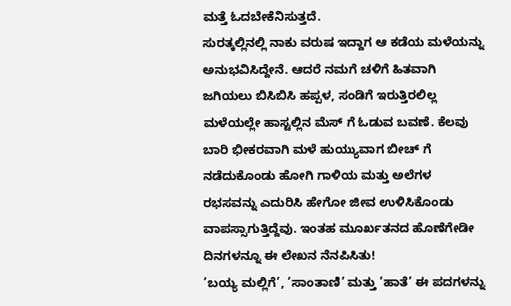ಮತ್ತೆ ಓದಬೇಕೆನಿಸುತ್ತದೆ.
ಸುರತ್ಕಲ್ಲಿನಲ್ಲಿ ನಾಕು ವರುಷ ಇದ್ದಾಗ ಆ ಕಡೆಯ ಮಳೆಯನ್ನು ಅನುಭವಿಸಿದ್ದೇನೆ. ಆದರೆ ನಮಗೆ ಚಳಿಗೆ ಹಿತವಾಗಿ ಜಗಿಯಲು ಬಿಸಿಬಿಸಿ ಹಪ್ಪಳ, ಸಂಡಿಗೆ ಇರುತ್ತಿರಲಿಲ್ಲ
ಮಳೆಯಲ್ಲೇ ಹಾಸ್ಟಲ್ಲಿನ ಮೆಸ್ ಗೆ ಓಡುವ ಬವಣೆ. ಕೆಲವು ಬಾರಿ ಭೀಕರವಾಗಿ ಮಳೆ ಹುಯ್ಯುವಾಗ ಬೀಚ್ ಗೆ ನಡೆದುಕೊಂಡು ಹೋಗಿ ಗಾಳಿಯ ಮತ್ತು ಅಲೆಗಳ ರಭಸವನ್ನು ಎದುರಿಸಿ ಹೇಗೋ ಜೀವ ಉಳಿಸಿಕೊಂಡು ವಾಪಸ್ಸಾಗುತ್ತಿದ್ದೆವು. ಇಂತಹ ಮೂರ್ಖತನದ ಹೊಣೆಗೇಡೀ ದಿನಗಳನ್ನೂ ಈ ಲೇಖನ ನೆನಪಿಸಿತು!
’ಬಯ್ಯ ಮಲ್ಲಿಗೆ’, ’ಸಾಂತಾಣಿ’ ಮತ್ತು ’ಹಾತೆ’ ಈ ಪದಗಳನ್ನು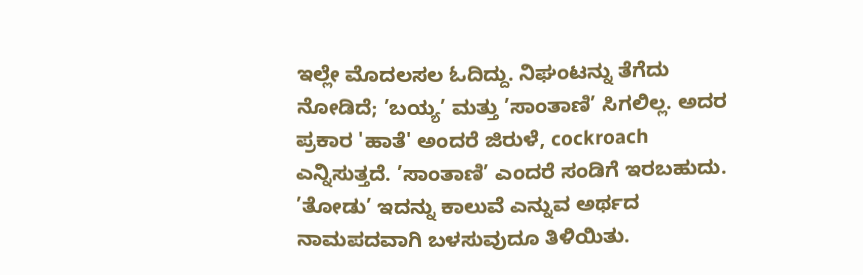ಇಲ್ಲೇ ಮೊದಲಸಲ ಓದಿದ್ದು. ನಿಘಂಟನ್ನು ತೆಗೆದು ನೋಡಿದೆ; ’ಬಯ್ಯ’ ಮತ್ತು ’ಸಾಂತಾಣಿ’ ಸಿಗಲಿಲ್ಲ. ಅದರ ಪ್ರಕಾರ 'ಹಾತೆ' ಅಂದರೆ ಜಿರುಳೆ, cockroach ಎನ್ನಿಸುತ್ತದೆ. ’ಸಾಂತಾಣಿ’ ಎಂದರೆ ಸಂಡಿಗೆ ಇರಬಹುದು. ’ತೋಡು’ ಇದನ್ನು ಕಾಲುವೆ ಎನ್ನುವ ಅರ್ಥದ ನಾಮಪದವಾಗಿ ಬಳಸುವುದೂ ತಿಳಿಯಿತು.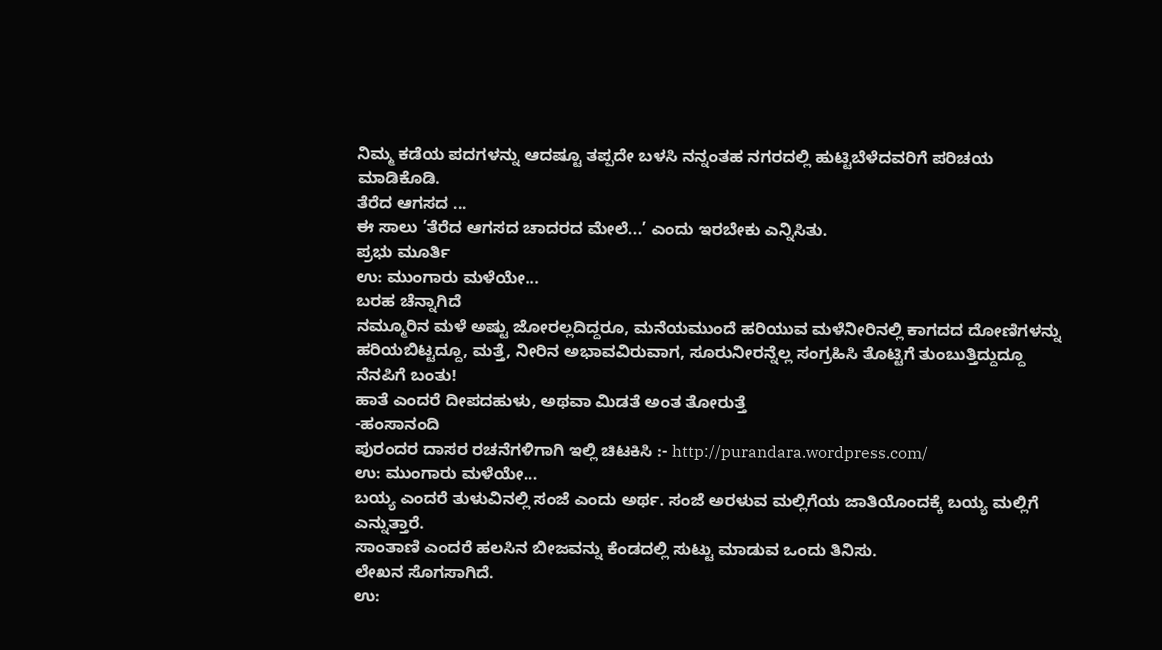ನಿಮ್ಮ ಕಡೆಯ ಪದಗಳನ್ನು ಆದಷ್ಟೂ ತಪ್ಪದೇ ಬಳಸಿ ನನ್ನಂತಹ ನಗರದಲ್ಲಿ ಹುಟ್ಟಿಬೆಳೆದವರಿಗೆ ಪರಿಚಯ ಮಾಡಿಕೊಡಿ.
ತೆರೆದ ಆಗಸದ ...
ಈ ಸಾಲು ’ತೆರೆದ ಆಗಸದ ಚಾದರದ ಮೇಲೆ...’ ಎಂದು ಇರಬೇಕು ಎನ್ನಿಸಿತು.
ಪ್ರಭು ಮೂರ್ತಿ
ಉ: ಮುಂಗಾರು ಮಳೆಯೇ...
ಬರಹ ಚೆನ್ನಾಗಿದೆ
ನಮ್ಮೂರಿನ ಮಳೆ ಅಷ್ಟು ಜೋರಲ್ಲದಿದ್ದರೂ, ಮನೆಯಮುಂದೆ ಹರಿಯುವ ಮಳೆನೀರಿನಲ್ಲಿ ಕಾಗದದ ದೋಣಿಗಳನ್ನು ಹರಿಯಬಿಟ್ಟದ್ದೂ, ಮತ್ತೆ, ನೀರಿನ ಅಭಾವವಿರುವಾಗ, ಸೂರುನೀರನ್ನೆಲ್ಲ ಸಂಗ್ರಹಿಸಿ ತೊಟ್ಟಿಗೆ ತುಂಬುತ್ತಿದ್ದುದ್ದೂ ನೆನಪಿಗೆ ಬಂತು!
ಹಾತೆ ಎಂದರೆ ದೀಪದಹುಳು, ಅಥವಾ ಮಿಡತೆ ಅಂತ ತೋರುತ್ತೆ
-ಹಂಸಾನಂದಿ
ಪುರಂದರ ದಾಸರ ರಚನೆಗಳಿಗಾಗಿ ಇಲ್ಲಿ ಚಿಟಕಿಸಿ :- http://purandara.wordpress.com/
ಉ: ಮುಂಗಾರು ಮಳೆಯೇ...
ಬಯ್ಯ ಎಂದರೆ ತುಳುವಿನಲ್ಲಿ ಸಂಜೆ ಎಂದು ಅರ್ಥ. ಸಂಜೆ ಅರಳುವ ಮಲ್ಲಿಗೆಯ ಜಾತಿಯೊಂದಕ್ಕೆ ಬಯ್ಯ ಮಲ್ಲಿಗೆ ಎನ್ನುತ್ತಾರೆ.
ಸಾಂತಾಣಿ ಎಂದರೆ ಹಲಸಿನ ಬೀಜವನ್ನು ಕೆಂಡದಲ್ಲಿ ಸುಟ್ಟು ಮಾಡುವ ಒಂದು ತಿನಿಸು.
ಲೇಖನ ಸೊಗಸಾಗಿದೆ.
ಉ: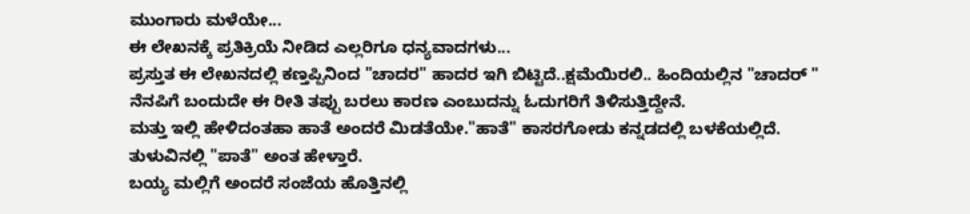ಮುಂಗಾರು ಮಳೆಯೇ...
ಈ ಲೇಖನಕ್ಕೆ ಪ್ರತಿಕ್ರಿಯೆ ನೀಡಿದ ಎಲ್ಲರಿಗೂ ಧನ್ಯವಾದಗಳು...
ಪ್ರಸ್ತುತ ಈ ಲೇಖನದಲ್ಲಿ ಕಣ್ತಪ್ಪಿನಿಂದ "ಚಾದರ" ಹಾದರ ಇಗಿ ಬಿಟ್ಟಿದೆ..ಕ್ಷಮೆಯಿರಲಿ.. ಹಿಂದಿಯಲ್ಲಿನ "ಚಾದರ್ " ನೆನಪಿಗೆ ಬಂದುದೇ ಈ ರೀತಿ ತಪ್ಪು ಬರಲು ಕಾರಣ ಎಂಬುದನ್ನು ಓದುಗರಿಗೆ ತಿಳಿಸುತ್ತಿದ್ದೇನೆ.
ಮತ್ತು ಇಲ್ಲಿ ಹೇಳಿದಂತಹಾ ಹಾತೆ ಅಂದರೆ ಮಿಡತೆಯೇ."ಹಾತೆ" ಕಾಸರಗೋಡು ಕನ್ನಡದಲ್ಲಿ ಬಳಕೆಯಲ್ಲಿದೆ. ತುಳುವಿನಲ್ಲಿ "ಪಾತೆ" ಅಂತ ಹೇಳ್ತಾರೆ.
ಬಯ್ಯ ಮಲ್ಲಿಗೆ ಅಂದರೆ ಸಂಜೆಯ ಹೊತ್ತಿನಲ್ಲಿ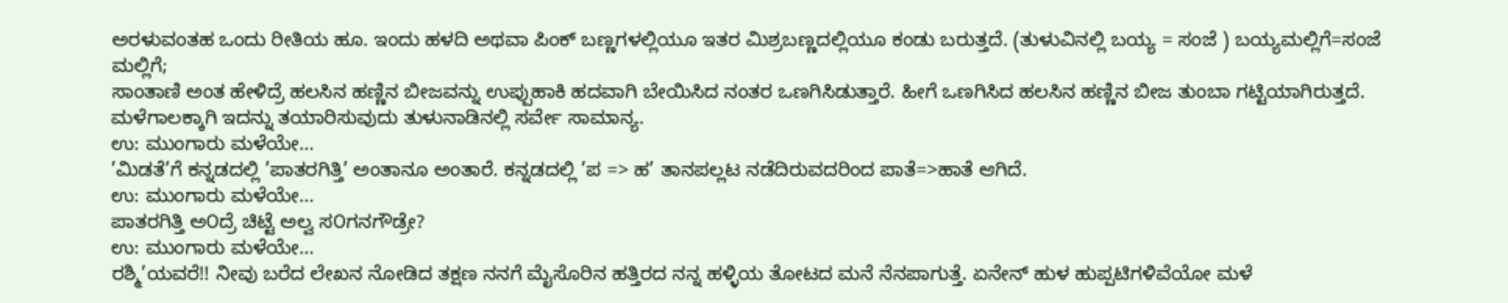ಅರಳುವಂತಹ ಒಂದು ರೀತಿಯ ಹೂ. ಇಂದು ಹಳದಿ ಅಥವಾ ಪಿಂಕ್ ಬಣ್ಣಗಳಲ್ಲಿಯೂ ಇತರ ಮಿಶ್ರಬಣ್ಣದಲ್ಲಿಯೂ ಕಂಡು ಬರುತ್ತದೆ. (ತುಳುವಿನಲ್ಲಿ ಬಯ್ಯ = ಸಂಜೆ ) ಬಯ್ಯಮಲ್ಲಿಗೆ=ಸಂಜೆ ಮಲ್ಲಿಗೆ;
ಸಾಂತಾಣಿ ಅಂತ ಹೇಳಿದ್ರೆ ಹಲಸಿನ ಹಣ್ಣಿನ ಬೀಜವನ್ನು ಉಪ್ಪುಹಾಕಿ ಹದವಾಗಿ ಬೇಯಿಸಿದ ನಂತರ ಒಣಗಿಸಿಡುತ್ತಾರೆ. ಹೀಗೆ ಒಣಗಿಸಿದ ಹಲಸಿನ ಹಣ್ಣಿನ ಬೀಜ ತುಂಬಾ ಗಟ್ಟಿಯಾಗಿರುತ್ತದೆ. ಮಳೆಗಾಲಕ್ಕಾಗಿ ಇದನ್ನು ತಯಾರಿಸುವುದು ತುಳುನಾಡಿನಲ್ಲಿ ಸರ್ವೇ ಸಾಮಾನ್ಯ.
ಉ: ಮುಂಗಾರು ಮಳೆಯೇ...
’ಮಿಡತೆ’ಗೆ ಕನ್ನಡದಲ್ಲಿ ’ಪಾತರಗಿತ್ತಿ’ ಅಂತಾನೂ ಅಂತಾರೆ. ಕನ್ನಡದಲ್ಲಿ ’ಪ => ಹ’ ತಾನಪಲ್ಲಟ ನಡೆದಿರುವದರಿಂದ ಪಾತೆ=>ಹಾತೆ ಆಗಿದೆ.
ಉ: ಮುಂಗಾರು ಮಳೆಯೇ...
ಪಾತರಗಿತ್ತಿ ಅ೦ದ್ರೆ ಚಿಟ್ಟೆ ಅಲ್ವ ಸ೦ಗನಗೌಡ್ರೇ?
ಉ: ಮುಂಗಾರು ಮಳೆಯೇ...
ರಶ್ಮಿ’ಯವರೆ!! ನೀವು ಬರೆದ ಲೇಖನ ನೋಡಿದ ತಕ್ಷಣ ನನಗೆ ಮೈಸೊರಿನ ಹತ್ತಿರದ ನನ್ನ ಹಳ್ಳಿಯ ತೋಟದ ಮನೆ ನೆನಪಾಗುತ್ತೆ. ಏನೇನ್ ಹುಳ ಹುಪ್ಪಟಿಗಳಿವೆಯೋ ಮಳೆ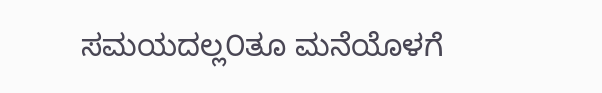ಸಮಯದಲ್ಲ೦ತೂ ಮನೆಯೊಳಗೆ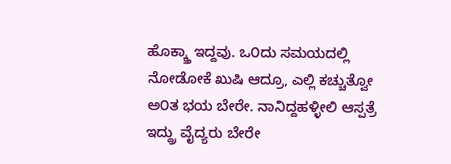ಹೊಕ್ಕ್ತಾ ಇದ್ದವು. ಒ೦ದು ಸಮಯದಲ್ಲಿ ನೋಡೋಕೆ ಖುಷಿ ಆದ್ರೂ, ಎಲ್ಲಿ ಕಚ್ಚುತ್ವೋ ಅ೦ತ ಭಯ ಬೇರೇ. ನಾನಿದ್ದಹಳ್ಳೀಲಿ ಆಸ್ಪತ್ರೆ ಇದ್ದ್ರು ವೈದ್ಯರು ಬೇರೇ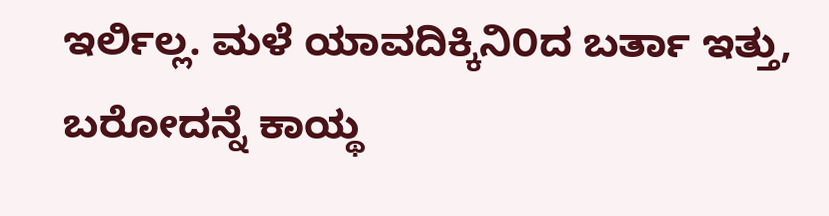ಇರ್ಲಿಲ್ಲ. ಮಳೆ ಯಾವದಿಕ್ಕಿನಿ೦ದ ಬರ್ತಾ ಇತ್ತು, ಬರೋದನ್ನೆ ಕಾಯ್ಥ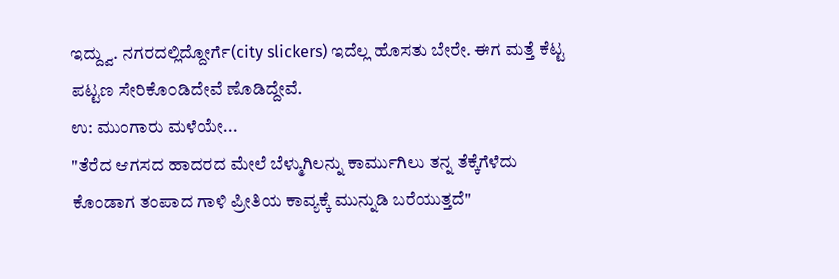ಇದ್ದ್ವು. ನಗರದಲ್ಲಿದ್ದೋರ್ಗೆ(city slickers) ಇದೆಲ್ಲ ಹೊಸತು ಬೇರೇ. ಈಗ ಮತ್ತೆ ಕೆಟ್ಟ ಪಟ್ಟಣ ಸೇರಿಕೊ೦ಡಿದೇವೆ ಣೊಡಿದ್ದೇವೆ.
ಉ: ಮುಂಗಾರು ಮಳೆಯೇ...
"ತೆರೆದ ಆಗಸದ ಹಾದರದ ಮೇಲೆ ಬೆಳ್ಮುಗಿಲನ್ನು ಕಾರ್ಮುಗಿಲು ತನ್ನ ತೆಕ್ಕೆಗೆಳೆದು ಕೊಂಡಾಗ ತಂಪಾದ ಗಾಳಿ ಪ್ರೀತಿಯ ಕಾವ್ಯಕ್ಕೆ ಮುನ್ನುಡಿ ಬರೆಯುತ್ತದೆ"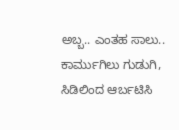ಅಬ್ಬ.. ಎಂತಹ ಸಾಲು.. ಕಾರ್ಮುಗಿಲು ಗುಡುಗಿ, ಸಿಡಿಲಿಂದ ಆರ್ಬಟಿಸಿ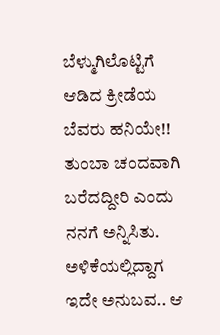ಬೆಳ್ಮುಗಿಲೊಟ್ಟಿಗೆ ಆಡಿದ ಕ್ರೀಡೆಯ ಬೆವರು ಹನಿಯೇ!!
ತುಂಬಾ ಚಂದವಾಗಿ ಬರೆದದ್ದೀರಿ ಎಂದು ನನಗೆ ಅನ್ನಿಸಿತು.
ಅಳಿಕೆಯಲ್ಲಿದ್ದಾಗ ಇದೇ ಅನುಬವ.. ಆ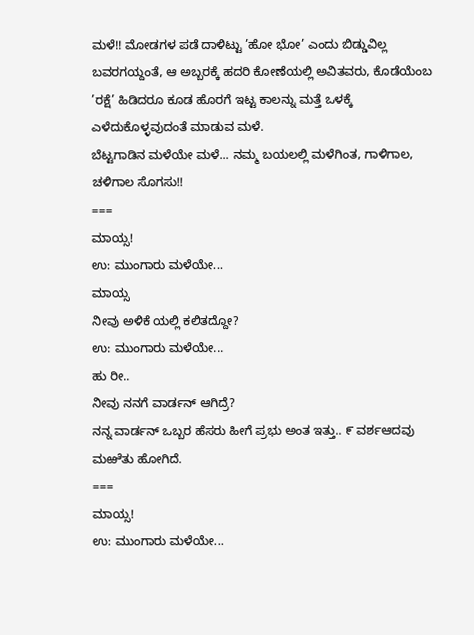ಮಳೆ!! ಮೋಡಗಳ ಪಡೆ ದಾಳಿಟ್ಟು ’ಹೋ ಭೋ’ ಎಂದು ಬಿಡ್ಡುವಿಲ್ಲ ಬವರಗಯ್ದಂತೆ, ಆ ಅಬ್ಬರಕ್ಕೆ ಹದರಿ ಕೋಣೆಯಲ್ಲಿ ಅವಿತವರು, ಕೊಡೆಯೆಂಬ ’ರಕ್ಷೆ’ ಹಿಡಿದರೂ ಕೂಡ ಹೊರಗೆ ಇಟ್ಟ ಕಾಲನ್ನು ಮತ್ತೆ ಒಳಕ್ಕೆ ಎಳೆದುಕೊಳ್ಳವುದಂತೆ ಮಾಡುವ ಮಳೆ.
ಬೆಟ್ಟಗಾಡಿನ ಮಳೆಯೇ ಮಳೆ... ನಮ್ಮ ಬಯಲಲ್ಲಿ ಮಳೆಗಿಂತ, ಗಾಳಿಗಾಲ, ಚಳಿಗಾಲ ಸೊಗಸು!!
===
ಮಾಯ್ಸ!
ಉ: ಮುಂಗಾರು ಮಳೆಯೇ...
ಮಾಯ್ಸ
ನೀವು ಅಳಿಕೆ ಯಲ್ಲಿ ಕಲಿತದ್ದೋ?
ಉ: ಮುಂಗಾರು ಮಳೆಯೇ...
ಹು ರೀ..
ನೀವು ನನಗೆ ವಾರ್ಡನ್ ಆಗಿದ್ರೆ?
ನನ್ನ ವಾರ್ಡನ್ ಒಬ್ಬರ ಹೆಸರು ಹೀಗೆ ಪ್ರಭು ಅಂತ ಇತ್ತು.. ೯ ವರ್ಶಆದವು ಮಱೆತು ಹೋಗಿದೆ.
===
ಮಾಯ್ಸ!
ಉ: ಮುಂಗಾರು ಮಳೆಯೇ...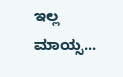ಇಲ್ಲ ಮಾಯ್ಸ...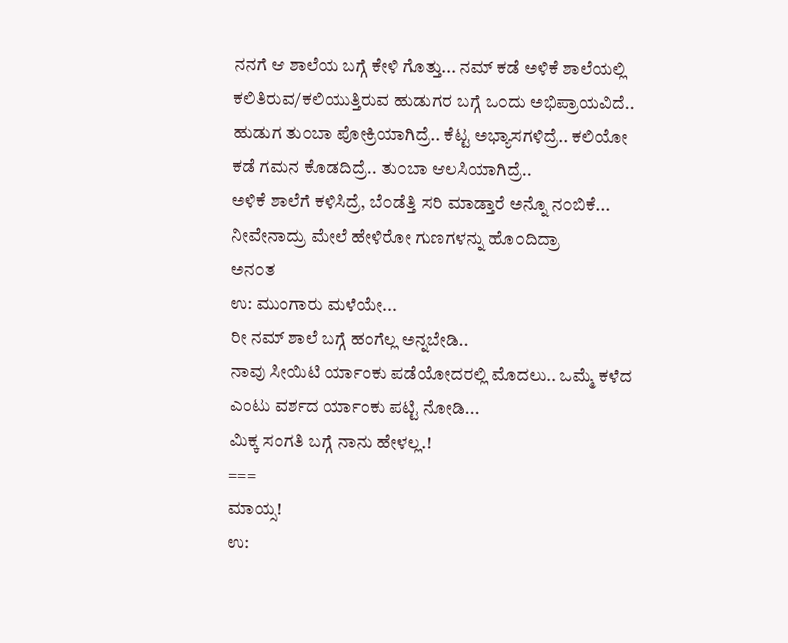ನನಗೆ ಆ ಶಾಲೆಯ ಬಗ್ಗೆ ಕೇಳಿ ಗೊತ್ತು... ನಮ್ ಕಡೆ ಅಳಿಕೆ ಶಾಲೆಯಲ್ಲಿ ಕಲಿತಿರುವ/ಕಲಿಯುತ್ತಿರುವ ಹುಡುಗರ ಬಗ್ಗೆ ಒ೦ದು ಅಭಿಪ್ರಾಯವಿದೆ..
ಹುಡುಗ ತು೦ಬಾ ಪೋಕ್ರಿಯಾಗಿದ್ರೆ.. ಕೆಟ್ಟ ಅಭ್ಯಾಸಗಳಿದ್ರೆ.. ಕಲಿಯೋ ಕಡೆ ಗಮನ ಕೊಡದಿದ್ರೆ.. ತು೦ಬಾ ಆಲಸಿಯಾಗಿದ್ರೆ..
ಅಳಿಕೆ ಶಾಲೆಗೆ ಕಳಿಸಿದ್ರೆ, ಬೆ೦ಡೆತ್ತಿ ಸರಿ ಮಾಡ್ತಾರೆ ಅನ್ನೊ ನ೦ಬಿಕೆ...
ನೀವೇನಾದ್ರು ಮೇಲೆ ಹೇಳಿರೋ ಗುಣಗಳನ್ನು ಹೊ೦ದಿದ್ರಾ
ಅನ೦ತ
ಉ: ಮುಂಗಾರು ಮಳೆಯೇ...
ರೀ ನಮ್ ಶಾಲೆ ಬಗ್ಗೆ ಹಂಗೆಲ್ಲ ಅನ್ನಬೇಡಿ..
ನಾವು ಸೀಯಿಟಿ ರ್ಯಾಂಕು ಪಡೆಯೋದರಲ್ಲಿ ಮೊದಲು.. ಒಮ್ಮೆ ಕಳೆದ ಎಂಟು ವರ್ಶದ ರ್ಯಾಂಕು ಪಟ್ಟಿ ನೋಡಿ...
ಮಿಕ್ಕ ಸಂಗತಿ ಬಗ್ಗೆ ನಾನು ಹೇಳಲ್ಲ.!
===
ಮಾಯ್ಸ!
ಉ: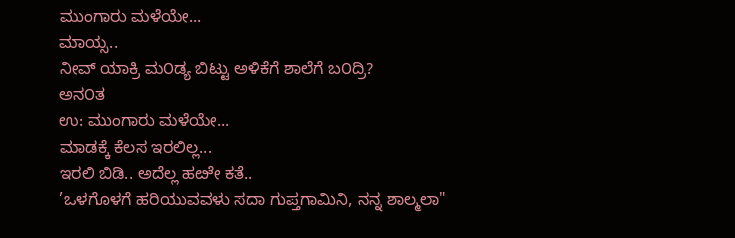ಮುಂಗಾರು ಮಳೆಯೇ...
ಮಾಯ್ಸ..
ನೀವ್ ಯಾಕ್ರಿ ಮ೦ಡ್ಯ ಬಿಟ್ಟು ಅಳಿಕೆಗೆ ಶಾಲೆಗೆ ಬ೦ದ್ರಿ?
ಅನ೦ತ
ಉ: ಮುಂಗಾರು ಮಳೆಯೇ...
ಮಾಡಕ್ಕೆ ಕೆಲಸ ಇರಲಿಲ್ಲ...
ಇರಲಿ ಬಿಡಿ.. ಅದೆಲ್ಲ ಹೞೇ ಕತೆ..
’ಒಳಗೊಳಗೆ ಹರಿಯುವವಳು ಸದಾ ಗುಪ್ತಗಾಮಿನಿ, ನನ್ನ ಶಾಲ್ಮಲಾ"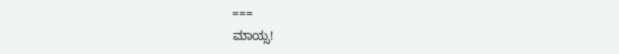===
ಮಾಯ್ಸ!